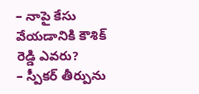– నాపై కేసు వేయడానికి కౌశిక్ రెడ్డి ఎవరు?
– స్పీకర్ తీర్పును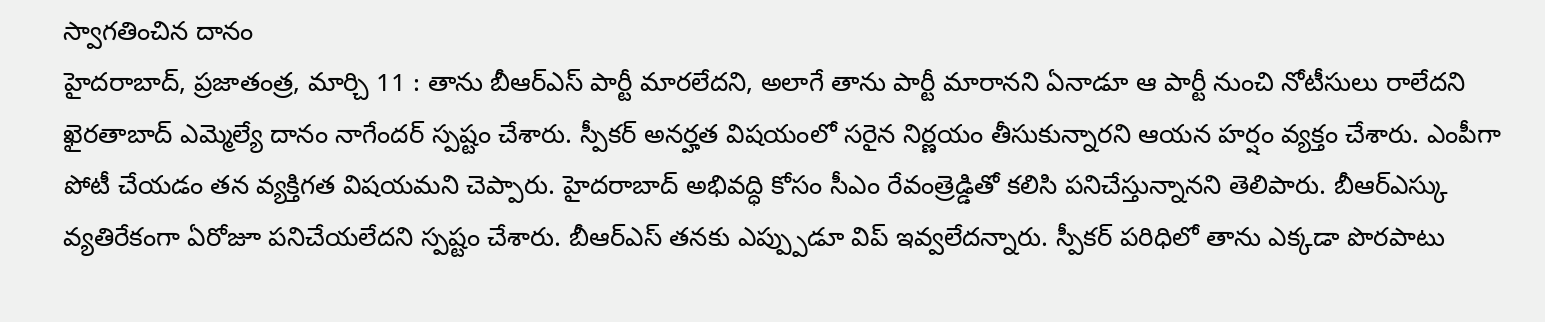స్వాగతించిన దానం
హైదరాబాద్, ప్రజాతంత్ర, మార్చి 11 : తాను బీఆర్ఎస్ పార్టీ మారలేదని, అలాగే తాను పార్టీ మారానని ఏనాడూ ఆ పార్టీ నుంచి నోటీసులు రాలేదని ఖైరతాబాద్ ఎమ్మెల్యే దానం నాగేందర్ స్పష్టం చేశారు. స్పీకర్ అనర్హత విషయంలో సరైన నిర్ణయం తీసుకున్నారని ఆయన హర్షం వ్యక్తం చేశారు. ఎంపీగా పోటీ చేయడం తన వ్యక్తిగత విషయమని చెప్పారు. హైదరాబాద్ అభివద్ధి కోసం సీఎం రేవంత్రెడ్డితో కలిసి పనిచేస్తున్నానని తెలిపారు. బీఆర్ఎస్కు వ్యతిరేకంగా ఏరోజూ పనిచేయలేదని స్పష్టం చేశారు. బీఆర్ఎస్ తనకు ఎప్ప్పుడూ విప్ ఇవ్వలేదన్నారు. స్పీకర్ పరిధిలో తాను ఎక్కడా పొరపాటు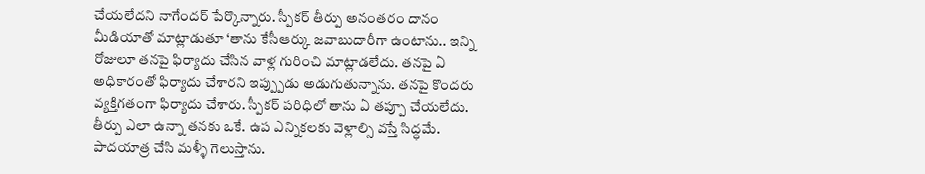చేయలేదని నాగేందర్ పేర్కొన్నారు. స్పీకర్ తీర్పు అనంతరం దానం మీడియాతో మాట్లాడుతూ ‘తాను కేసీఆర్కు జవాబుదారీగా ఉంటాను.. ఇన్ని రోజులూ తనపై ఫిర్యాదు చేసిన వాళ్ల గురించి మాట్లాడలేదు. తనపై ఏ అధికారంతో ఫిర్యాదు చేశారని ఇప్ప్పుడు అడుగుతున్నాను. తనపై కొందరు వ్యక్తిగతంగా ఫిర్యాదు చేశారు. స్పీకర్ పరిధిలో తాను ఏ తప్పూ చేయలేదు. తీర్పు ఎలా ఉన్నా తనకు ఒకే. ఉప ఎన్నికలకు వెళ్లాల్సి వస్తే సిద్ధమే. పాదయాత్ర చేసి మళ్ళీ గెలుస్తాను.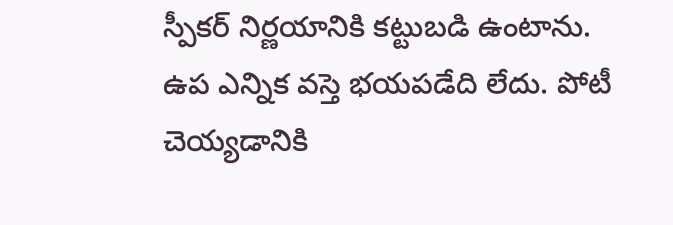స్పీకర్ నిర్ణయానికి కట్టుబడి ఉంటాను. ఉప ఎన్నిక వస్తె భయపడేది లేదు. పోటీ చెయ్యడానికి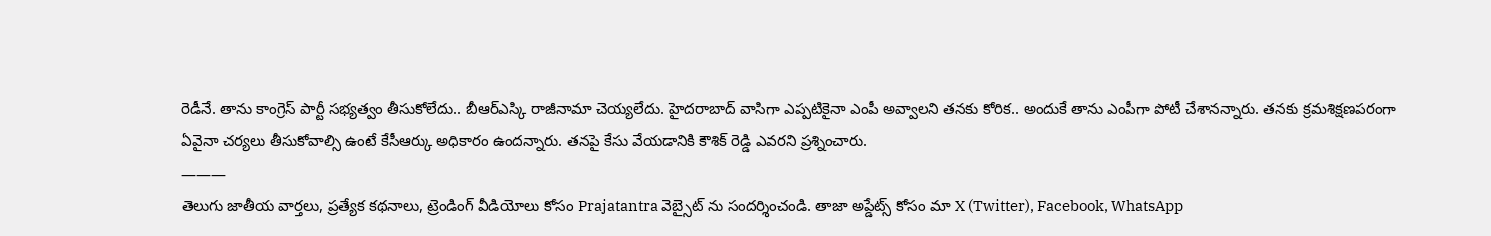రెడీనే. తాను కాంగ్రెస్ పార్టీ సభ్యత్వం తీసుకోలేదు.. బీఆర్ఎస్కి రాజీనామా చెయ్యలేదు. హైదరాబాద్ వాసిగా ఎప్పటికైనా ఎంపీ అవ్వాలని తనకు కోరిక.. అందుకే తాను ఎంపీగా పోటీ చేశానన్నారు. తనకు క్రమశిక్షణపరంగా ఏవైనా చర్యలు తీసుకోవాల్సి ఉంటే కేసీఆర్కు అధికారం ఉందన్నారు. తనపై కేసు వేయడానికి కౌశిక్ రెడ్డి ఎవరని ప్రశ్నించారు.
———
తెలుగు జాతీయ వార్తలు, ప్రత్యేక కథనాలు, ట్రెండింగ్ వీడియోలు కోసం Prajatantra వెబ్సైట్ ను సందర్శించండి. తాజా అప్డేట్స్ కోసం మా X (Twitter), Facebook, WhatsApp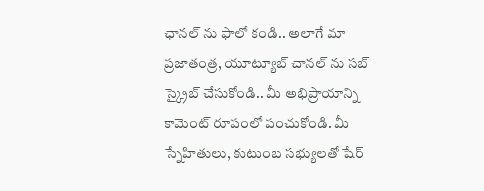ఛానల్ ను ఫాలో కండి.. అలాగే మా ప్రజాతంత్ర, యూట్యూబ్ చానల్ ను సబ్ స్క్రైబ్ చేసుకోండి.. మీ అభిప్రాయాన్ని కామెంట్ రూపంలో పంచుకోండి. మీ స్నేహితులు, కుటుంబ సభ్యులతో షేర్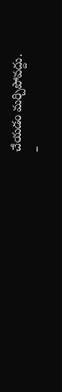చేయడం మర్చిపోవద్దు.
–